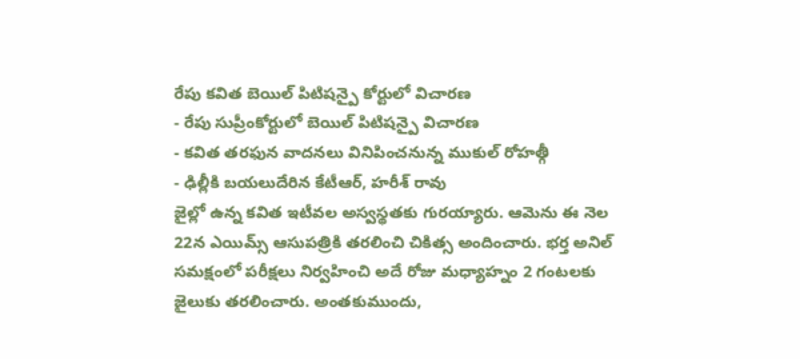రేపు కవిత బెయిల్ పిటిషన్పై కోర్టులో విచారణ
- రేపు సుప్రీంకోర్టులో బెయిల్ పిటిషన్పై విచారణ
- కవిత తరఫున వాదనలు వినిపించనున్న ముకుల్ రోహత్గీ
- ఢిల్లీకి బయలుదేరిన కేటీఆర్, హరీశ్ రావు
జైల్లో ఉన్న కవిత ఇటీవల అస్వస్థతకు గురయ్యారు. ఆమెను ఈ నెల 22న ఎయిమ్స్ ఆసుపత్రికి తరలించి చికిత్స అందించారు. భర్త అనిల్ సమక్షంలో పరీక్షలు నిర్వహించి అదే రోజు మధ్యాహ్నం 2 గంటలకు జైలుకు తరలించారు. అంతకుముందు,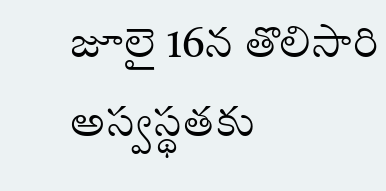జూలై 16న తొలిసారి అస్వస్థతకు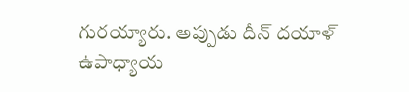గురయ్యారు. అప్పుడు దీన్ దయాళ్ ఉపాధ్యాయ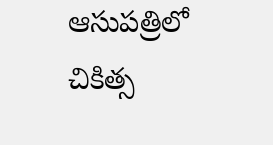ఆసుపత్రిలో చికిత్స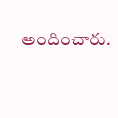అందించారు.